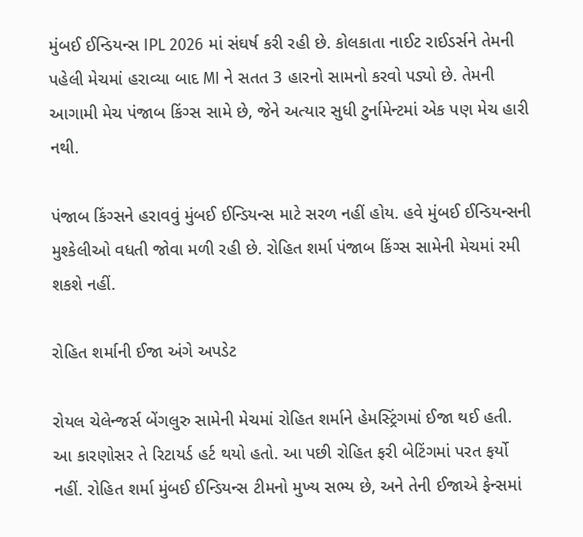મુંબઈ ઈન્ડિયન્સ IPL 2026 માં સંઘર્ષ કરી રહી છે. કોલકાતા નાઈટ રાઈડર્સને તેમની પહેલી મેચમાં હરાવ્યા બાદ MI ને સતત 3 હારનો સામનો કરવો પડ્યો છે. તેમની આગામી મેચ પંજાબ કિંગ્સ સામે છે, જેને અત્યાર સુધી ટુર્નામેન્ટમાં એક પણ મેચ હારી નથી.

પંજાબ કિંગ્સને હરાવવું મુંબઈ ઈન્ડિયન્સ માટે સરળ નહીં હોય. હવે મુંબઈ ઈન્ડિયન્સની મુશ્કેલીઓ વધતી જોવા મળી રહી છે. રોહિત શર્મા પંજાબ કિંગ્સ સામેની મેચમાં રમી શકશે નહીં.

રોહિત શર્માની ઈજા અંગે અપડેટ

રોયલ ચેલેન્જર્સ બેંગલુરુ સામેની મેચમાં રોહિત શર્માને હેમસ્ટ્રિંગમાં ઈજા થઈ હતી. આ કારણોસર તે રિટાયર્ડ હર્ટ થયો હતો. આ પછી રોહિત ફરી બેટિંગમાં પરત ફર્યો નહીં. રોહિત શર્મા મુંબઈ ઈન્ડિયન્સ ટીમનો મુખ્ય સભ્ય છે, અને તેની ઈજાએ ફેન્સમાં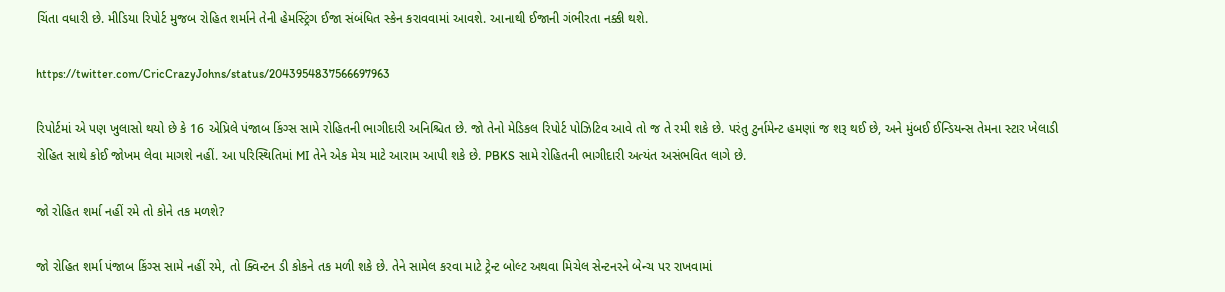ચિંતા વધારી છે. મીડિયા રિપોર્ટ મુજબ રોહિત શર્માને તેની હેમસ્ટ્રિંગ ઈજા સંબંધિત સ્કેન કરાવવામાં આવશે. આનાથી ઈજાની ગંભીરતા નક્કી થશે.

https://twitter.com/CricCrazyJohns/status/2043954837566697963

રિપોર્ટમાં એ પણ ખુલાસો થયો છે કે 16 એપ્રિલે પંજાબ કિંગ્સ સામે રોહિતની ભાગીદારી અનિશ્ચિત છે. જો તેનો મેડિકલ રિપોર્ટ પોઝિટિવ આવે તો જ તે રમી શકે છે. પરંતુ ટુર્નામેન્ટ હમણાં જ શરૂ થઈ છે, અને મુંબઈ ઈન્ડિયન્સ તેમના સ્ટાર ખેલાડી રોહિત સાથે કોઈ જોખમ લેવા માગશે નહીં. આ પરિસ્થિતિમાં MI તેને એક મેચ માટે આરામ આપી શકે છે. PBKS સામે રોહિતની ભાગીદારી અત્યંત અસંભવિત લાગે છે.

જો રોહિત શર્મા નહીં રમે તો કોને તક મળશે?

જો રોહિત શર્મા પંજાબ કિંગ્સ સામે નહીં રમે, તો ક્વિન્ટન ડી કોકને તક મળી શકે છે. તેને સામેલ કરવા માટે ટ્રેન્ટ બોલ્ટ અથવા મિચેલ સેન્ટનરને બેન્ચ પર રાખવામાં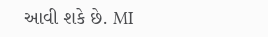આવી શકે છે. MI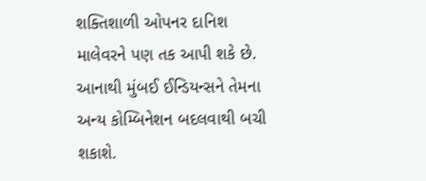શક્તિશાળી ઓપનર દાનિશ માલેવરને પણ તક આપી શકે છે. આનાથી મુંબઈ ઈન્ડિયન્સને તેમના અન્ય કોમ્બિનેશન બદલવાથી બચી શકાશે.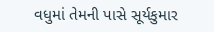વધુમાં તેમની પાસે સૂર્યકુમાર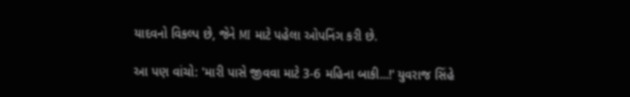યાદવનો વિકલ્પ છે, જેને MI માટે પહેલા ઓપનિંગ કરી છે.

આ પણ વાંચો: 'મારી પાસે જીવવા માટે 3-6 મહિના બાકી...!' યુવરાજ સિંહે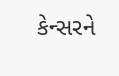કેન્સરને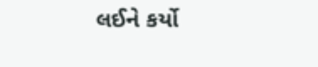લઈને કર્યો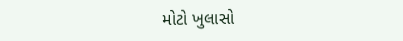મોટો ખુલાસો